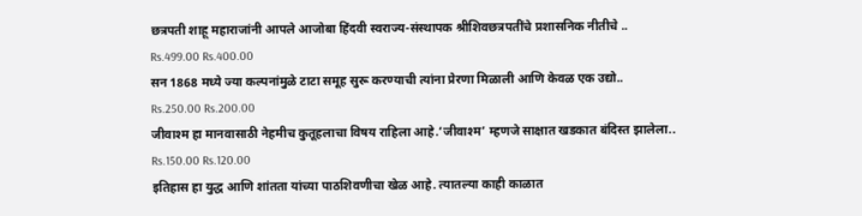छत्रपती शाहू महाराजांनी आपले आजोबा हिंदवी स्वराज्य-संस्थापक श्रीशिवछत्रपतींचे प्रशासनिक नीतीचे ..
Rs.499.00 Rs.400.00
सन 1868 मध्ये ज्या कल्पनांमुळे टाटा समूह सुरू करण्याची त्यांना प्रेरणा मिळाली आणि केवळ एक उद्यो..
Rs.250.00 Rs.200.00
जीवाश्म हा मानवासाठी नेहमीच कुतूहलाचा विषय राहिला आहे.‘जीवाश्म‌’ म्हणजे साक्षात खडकात बंदिस्त झालेला..
Rs.150.00 Rs.120.00
इतिहास हा युद्ध आणि शांतता यांच्या पाठशिवणीचा खेळ आहे. त्यातल्या काही काळात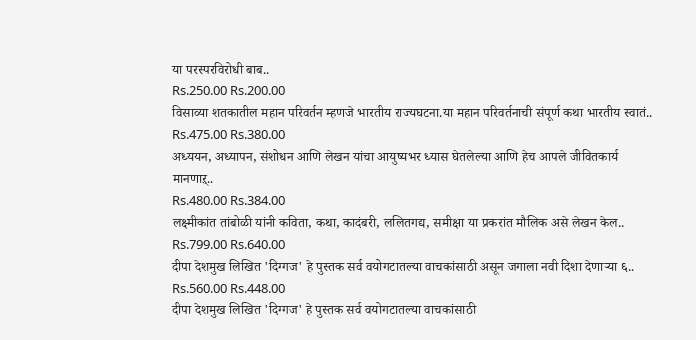या परस्परविरोधी बाब..
Rs.250.00 Rs.200.00
विसाव्या शतकातील महान परिवर्तन म्हणजे भारतीय राज्यघटना.या महान परिवर्तनाची संपूर्ण कथा भारतीय स्वातं..
Rs.475.00 Rs.380.00
अध्ययन, अध्यापन, संशोधन आणि लेखन यांचा आयुष्यभर ध्यास घेतलेल्या आणि हेच आपले जीवितकार्य मानणाऱ्..
Rs.480.00 Rs.384.00
लक्ष्मीकांत तांबोळी यांनी कविता, कथा, कादंबरी, ललितगद्य, समीक्षा या प्रकरांत मौलिक असे लेखन केल..
Rs.799.00 Rs.640.00
दीपा देशमुख लिखित 'दिग्गज' हे पुस्तक सर्व वयोगटातल्या वाचकांसाठी असून जगाला नवी दिशा देणाऱ्या ६..
Rs.560.00 Rs.448.00
दीपा देशमुख लिखित 'दिग्गज' हे पुस्तक सर्व वयोगटातल्या वाचकांसाठी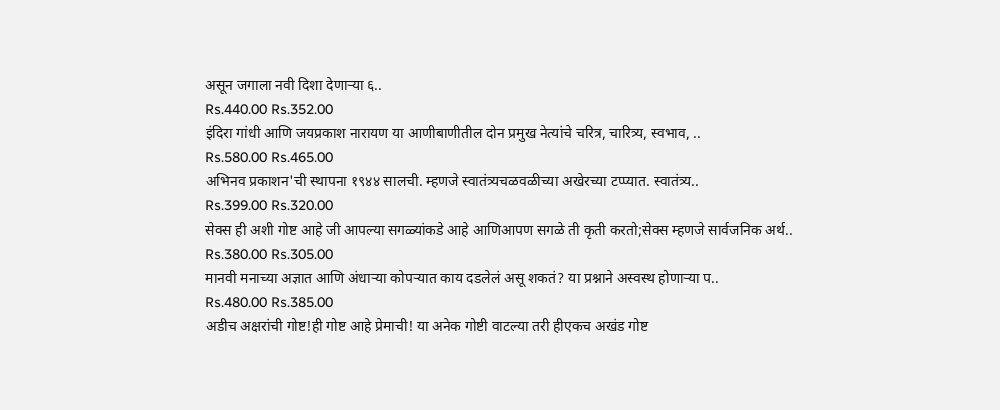असून जगाला नवी दिशा देणाऱ्या ६..
Rs.440.00 Rs.352.00
इंदिरा गांधी आणि जयप्रकाश नारायण या आणीबाणीतील दोन प्रमुख नेत्यांचे चरित्र, चारित्र्य, स्वभाव, ..
Rs.580.00 Rs.465.00
अभिनव प्रकाशन'ची स्थापना १९४४ सालची. म्हणजे स्वातंत्र्यचळवळीच्या अखेरच्या टप्प्यात. स्वातंत्र्य..
Rs.399.00 Rs.320.00
सेक्स ही अशी गोष्ट आहे जी आपल्या सगळ्यांकडे आहे आणिआपण सगळे ती कृती करतो;सेक्स म्हणजे सार्वजनिक अर्थ..
Rs.380.00 Rs.305.00
मानवी मनाच्या अज्ञात आणि अंधाऱ्या कोपऱ्यात काय दडलेलं असू शकतं? या प्रश्नाने अस्वस्थ होणाऱ्या प..
Rs.480.00 Rs.385.00
अडीच अक्षरांची गोष्ट!ही गोष्ट आहे प्रेमाची! या अनेक गोष्टी वाटल्या तरी हीएकच अखंड गोष्ट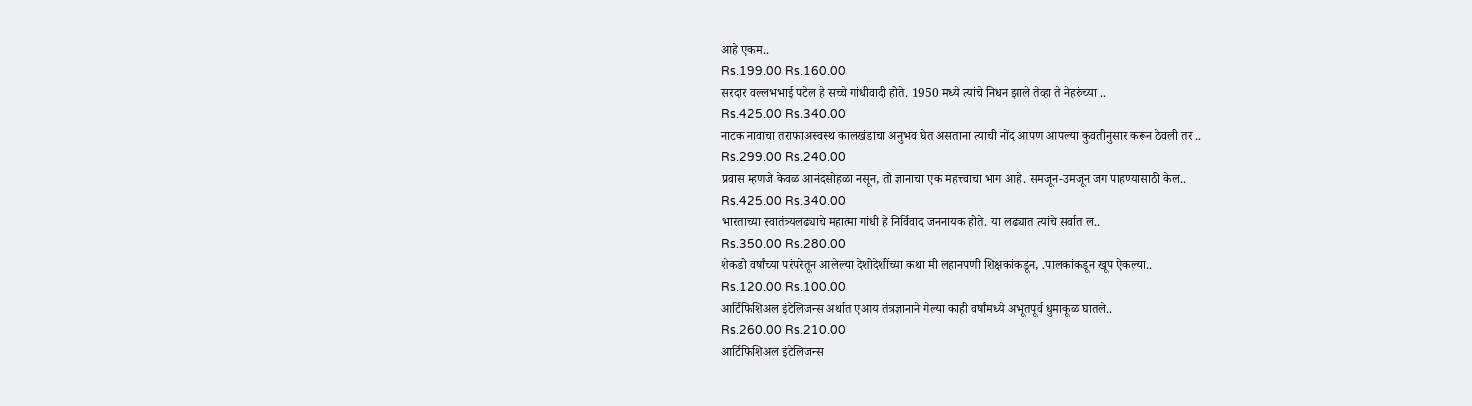आहे एकम..
Rs.199.00 Rs.160.00
सरदार वल्लभभाई पटेल हे सच्चे गांधीवादी होते. 1950 मध्ये त्यांचे निधन झाले तेव्हा ते नेहरुंच्या ..
Rs.425.00 Rs.340.00
नाटक नावाचा तराफाअस्वस्थ कालखंडाचा अनुभव घेत असताना त्याची नोंद आपण आपल्या कुवतीनुसार करून ठेवली तर ..
Rs.299.00 Rs.240.00
प्रवास म्हणजे केवळ आनंदसोहळा नसून, तो ज्ञानाचा एक महत्त्वाचा भाग आहे. समजून-उमजून जग पाहण्यासाठी केल..
Rs.425.00 Rs.340.00
भारताच्या स्वातंत्र्यलढ्याचे महात्मा गांधी हे निर्विवाद जननायक होते. या लढ्यात त्यांचे सर्वात ल..
Rs.350.00 Rs.280.00
शेकडो वर्षांच्या परंपरेतून आलेल्या देशोदेशींच्या कथा मी लहानपणी शिक्षकांकडून, .पालकांकडून खूप ऐकल्या..
Rs.120.00 Rs.100.00
आर्टिफिशिअल इंटेलिजन्स अर्थात एआय तंत्रज्ञानाने गेल्या काही वर्षांमध्ये अभूतपूर्व धुमाकूळ घातले..
Rs.260.00 Rs.210.00
आर्टिफिशिअल इंटेलिजन्स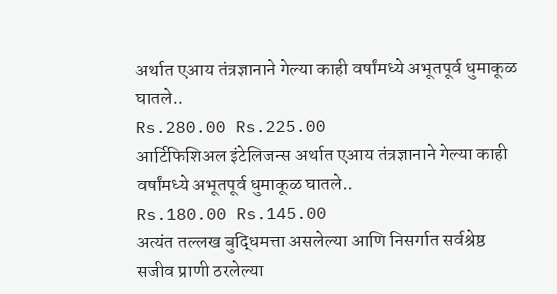अर्थात एआय तंत्रज्ञानाने गेल्या काही वर्षांमध्ये अभूतपूर्व धुमाकूळ घातले..
Rs.280.00 Rs.225.00
आर्टिफिशिअल इंटेलिजन्स अर्थात एआय तंत्रज्ञानाने गेल्या काही वर्षांमध्ये अभूतपूर्व धुमाकूळ घातले..
Rs.180.00 Rs.145.00
अत्यंत तल्लख बुद्धिमत्ता असलेल्या आणि निसर्गात सर्वश्रेष्ठ सजीव प्राणी ठरलेल्या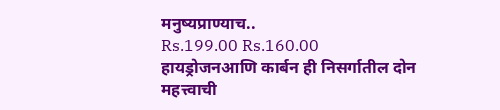मनुष्यप्राण्याच..
Rs.199.00 Rs.160.00
हायड्रोजनआणि कार्बन ही निसर्गातील दोन महत्त्वाची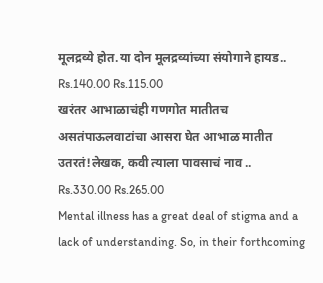मूलद्रव्ये होत.या दोन मूलद्रव्यांच्या संयोगाने हायड..
Rs.140.00 Rs.115.00
खरंतर आभाळाचंही गणगोत मातीतच असतंपाऊलवाटांचा आसरा घेत आभाळ मातीत उतरतं!लेखक, कवी त्याला पावसाचं नाव ..
Rs.330.00 Rs.265.00
Mental illness has a great deal of stigma and a lack of understanding. So, in their forthcoming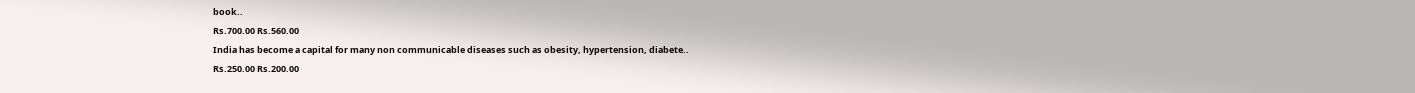book..
Rs.700.00 Rs.560.00
India has become a capital for many non communicable diseases such as obesity, hypertension, diabete..
Rs.250.00 Rs.200.00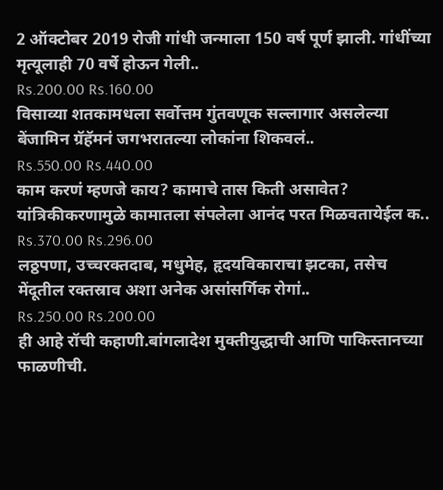2 ऑक्टोबर 2019 रोजी गांधी जन्माला 150 वर्ष पूर्ण झाली. गांधींच्या मृत्यूलाही 70 वर्षे होऊन गेली..
Rs.200.00 Rs.160.00
विसाव्या शतकामधला सर्वोत्तम गुंतवणूक सल्लागार असलेल्या बेंजामिन ग्रॅहॅमनं जगभरातल्या लोकांना शिकवलं..
Rs.550.00 Rs.440.00
काम करणं म्हणजे काय? कामाचे तास किती असावेत? यांत्रिकीकरणामुळे कामातला संपलेला आनंद परत मिळवतायेईल क..
Rs.370.00 Rs.296.00
लठ्ठपणा, उच्चरक्तदाब, मधुमेह, हृदयविकाराचा झटका, तसेच मेंदूतील रक्तस्राव अशा अनेक असांसर्गिक रोगां..
Rs.250.00 Rs.200.00
ही आहे रॉची कहाणी.बांगलादेश मुक्तीयुद्धाची आणि पाकिस्तानच्या फाळणीची.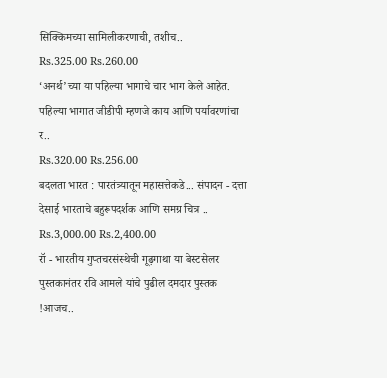सिक्किमच्या सामिलीकरणाची, तशीच..
Rs.325.00 Rs.260.00
‘अनर्थ’च्या या पहिल्या भागाचे चार भाग केले आहेत. पहिल्या भागात जीडीपी म्हणजे काय आणि पर्यावरणांचा र..
Rs.320.00 Rs.256.00
बदलता भारत : पारतंत्र्यातून महासत्तेकडे... संपादन - दत्ता देसाई भारताचे बहुरूपदर्शक आणि समग्र चित्र ..
Rs.3,000.00 Rs.2,400.00
रॉ - भारतीय गुप्तचरसंस्थेची गूढ़गाथा या बेस्टसेलर पुस्तकानंतर रवि आमले यांचे पुढील दमदार पुस्तक !आजच..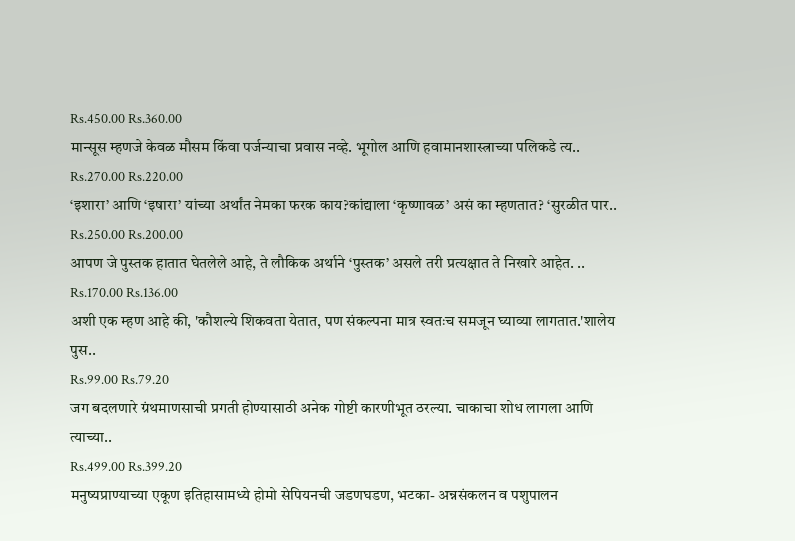Rs.450.00 Rs.360.00
मान्सूस म्हणजे केवळ मौसम किंवा पर्जन्याचा प्रवास नव्हे. भूगोल आणि हवामानशास्त्राच्या पलिकडे त्य..
Rs.270.00 Rs.220.00
‘इशारा’ आणि ‘इषारा’ यांच्या अर्थांत नेमका फरक काय?कांद्याला ‘कृष्णावळ’ असं का म्हणतात? ‘सुरळीत पार..
Rs.250.00 Rs.200.00
आपण जे पुस्तक हातात घेतलेले आहे, ते लौकिक अर्थाने ‘पुस्तक’ असले तरी प्रत्यक्षात ते निखारे आहेत. ..
Rs.170.00 Rs.136.00
अशी एक म्हण आहे की, 'कौशल्ये शिकवता येतात, पण संकल्पना मात्र स्वतःच समजून घ्याव्या लागतात.'शालेय पुस..
Rs.99.00 Rs.79.20
जग बदलणारे ग्रंथमाणसाची प्रगती होण्यासाठी अनेक गोष्टी कारणीभूत ठरल्या. चाकाचा शोध लागला आणि त्याच्या..
Rs.499.00 Rs.399.20
मनुष्यप्राण्याच्या एकूण इतिहासामध्ये होमो सेपियनची जडणघडण, भटका- अन्नसंकलन व पशुपालन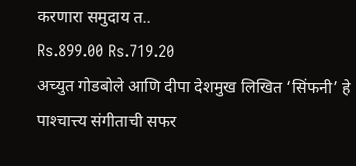करणारा समुदाय त..
Rs.899.00 Rs.719.20
अच्युत गोडबोले आणि दीपा देशमुख लिखित ‘सिंफनी’ हे पाश्‍चात्त्य संगीताची सफर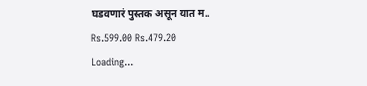घडवणारं पुस्तक असून यात म..
Rs.599.00 Rs.479.20
Loading...